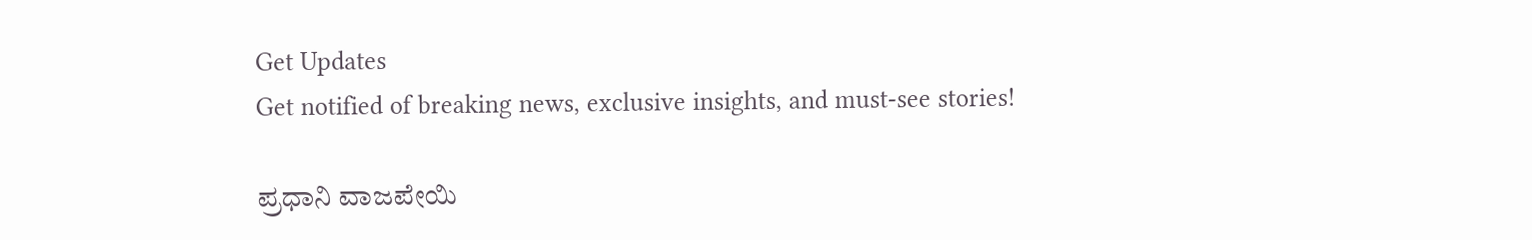Get Updates
Get notified of breaking news, exclusive insights, and must-see stories!

ಪ್ರಧಾನಿ ವಾಜಪೇಯಿ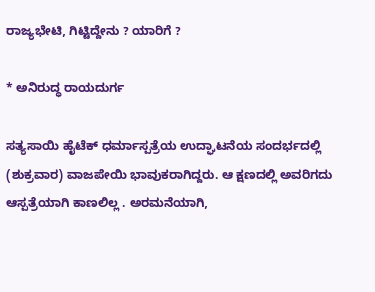ರಾಜ್ಯಭೇಟಿ, ಗಿಟ್ಟಿದ್ದೇನು ? ಯಾರಿಗೆ ?

* ಅನಿರುದ್ಧ ರಾಯದುರ್ಗ

ಸತ್ಯಸಾಯಿ ಹೈಟೆಕ್‌ ಧರ್ಮಾಸ್ಪತ್ರೆಯ ಉದ್ಘಾಟನೆಯ ಸಂದರ್ಭದಲ್ಲಿ (ಶುಕ್ರವಾರ) ವಾಜಪೇಯಿ ಭಾವುಕರಾಗಿದ್ದರು. ಆ ಕ್ಷಣದಲ್ಲಿ ಅವರಿಗದು ಆಸ್ಪತ್ರೆಯಾಗಿ ಕಾಣಲಿಲ್ಲ . ಅರಮನೆಯಾಗಿ,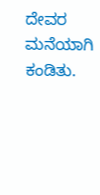ದೇವರ ಮನೆಯಾಗಿ ಕಂಡಿತು.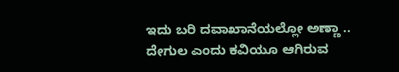ಇದು ಬರಿ ದವಾಖಾನೆಯಲ್ಲೋ ಅಣ್ಣಾ .. ದೇಗುಲ ಎಂದು ಕವಿಯೂ ಆಗಿರುವ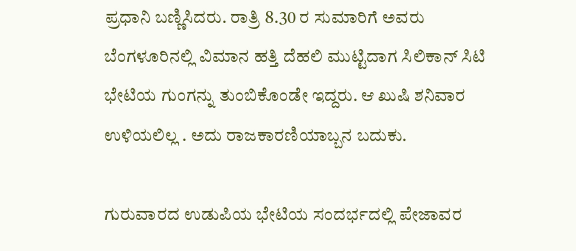ಪ್ರಧಾನಿ ಬಣ್ಣಿಸಿದರು. ರಾತ್ರಿ 8.30 ರ ಸುಮಾರಿಗೆ ಅವರು ಬೆಂಗಳೂರಿನಲ್ಲಿ ವಿಮಾನ ಹತ್ತಿ ದೆಹಲಿ ಮುಟ್ಟಿದಾಗ ಸಿಲಿಕಾನ್‌ ಸಿಟಿ ಭೇಟಿಯ ಗುಂಗನ್ನು ತುಂಬಿಕೊಂಡೇ ಇದ್ದರು. ಆ ಖುಷಿ ಶನಿವಾರ ಉಳಿಯಲಿಲ್ಲ . ಅದು ರಾಜಕಾರಣಿಯಾಬ್ಬನ ಬದುಕು.

ಗುರುವಾರದ ಉಡುಪಿಯ ಭೇಟಿಯ ಸಂದರ್ಭದಲ್ಲಿ ಪೇಜಾವರ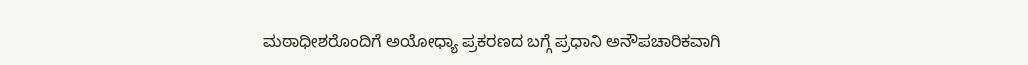ಮಠಾಧೀಶರೊಂದಿಗೆ ಅಯೋಧ್ಯಾ ಪ್ರಕರಣದ ಬಗ್ಗೆ ಪ್ರಧಾನಿ ಅನೌಪಚಾರಿಕವಾಗಿ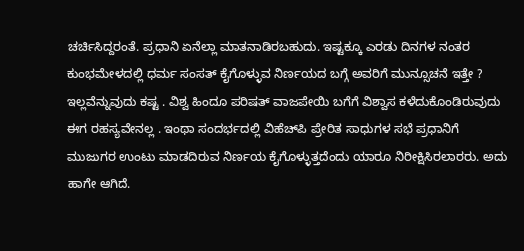ಚರ್ಚಿಸಿದ್ದರಂತೆ. ಪ್ರಧಾನಿ ಏನೆಲ್ಲಾ ಮಾತನಾಡಿರಬಹುದು. ಇಷ್ಟಕ್ಕೂ ಎರಡು ದಿನಗಳ ನಂತರ ಕುಂಭಮೇಳದಲ್ಲಿ ಧರ್ಮ ಸಂಸತ್‌ ಕೈಗೊಳ್ಳುವ ನಿರ್ಣಯದ ಬಗ್ಗೆ ಅವರಿಗೆ ಮುನ್ಸೂಚನೆ ಇತ್ತೇ ? ಇಲ್ಲವೆನ್ನುವುದು ಕಷ್ಟ . ವಿಶ್ವ ಹಿಂದೂ ಪರಿಷತ್‌ ವಾಜಪೇಯಿ ಬಗೆಗೆ ವಿಶ್ವಾಸ ಕಳೆದುಕೊಂಡಿರುವುದು ಈಗ ರಹಸ್ಯವೇನಲ್ಲ . ಇಂಥಾ ಸಂದರ್ಭದಲ್ಲಿ ವಿಹೆಚ್‌ಪಿ ಪ್ರೇರಿತ ಸಾಧುಗಳ ಸಭೆ ಪ್ರಧಾನಿಗೆ ಮುಜುಗರ ಉಂಟು ಮಾಡದಿರುವ ನಿರ್ಣಯ ಕೈಗೊಳ್ಳುತ್ತದೆಂದು ಯಾರೂ ನಿರೀಕ್ಷಿಸಿರಲಾರರು. ಅದು ಹಾಗೇ ಆಗಿದೆ.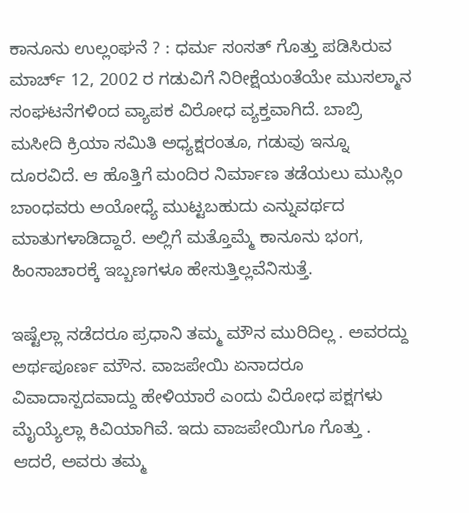ಕಾನೂನು ಉಲ್ಲಂಘನೆ ? : ಧರ್ಮ ಸಂಸತ್‌ ಗೊತ್ತು ಪಡಿಸಿರುವ ಮಾರ್ಚ್‌ 12, 2002 ರ ಗಡುವಿಗೆ ನಿರೀಕ್ಷೆಯಂತೆಯೇ ಮುಸಲ್ಮಾನ ಸಂಘಟನೆಗಳಿಂದ ವ್ಯಾಪಕ ವಿರೋಧ ವ್ಯಕ್ತವಾಗಿದೆ. ಬಾಬ್ರಿ ಮಸೀದಿ ಕ್ರಿಯಾ ಸಮಿತಿ ಅಧ್ಯಕ್ಷರಂತೂ, ಗಡುವು ಇನ್ನೂ ದೂರವಿದೆ. ಆ ಹೊತ್ತಿಗೆ ಮಂದಿರ ನಿರ್ಮಾಣ ತಡೆಯಲು ಮುಸ್ಲಿಂ ಬಾಂಧವರು ಅಯೋಧ್ಯೆ ಮುಟ್ಟಬಹುದು ಎನ್ನುವರ್ಥದ ಮಾತುಗಳಾಡಿದ್ದಾರೆ. ಅಲ್ಲಿಗೆ ಮತ್ತೊಮ್ಮೆ ಕಾನೂನು ಭಂಗ, ಹಿಂಸಾಚಾರಕ್ಕೆ ಇಬ್ಬಣಗಳೂ ಹೇಸುತ್ತಿಲ್ಲವೆನಿಸುತ್ತೆ.

ಇಷ್ಟೆಲ್ಲಾ ನಡೆದರೂ ಪ್ರಧಾನಿ ತಮ್ಮ ಮೌನ ಮುರಿದಿಲ್ಲ . ಅವರದ್ದು ಅರ್ಥಪೂರ್ಣ ಮೌನ. ವಾಜಪೇಯಿ ಏನಾದರೂ ವಿವಾದಾಸ್ಪದವಾದ್ದು ಹೇಳಿಯಾರೆ ಎಂದು ವಿರೋಧ ಪಕ್ಷಗಳು ಮೈಯ್ಯೆಲ್ಲಾ ಕಿವಿಯಾಗಿವೆ. ಇದು ವಾಜಪೇಯಿಗೂ ಗೊತ್ತು . ಆದರೆ, ಅವರು ತಮ್ಮ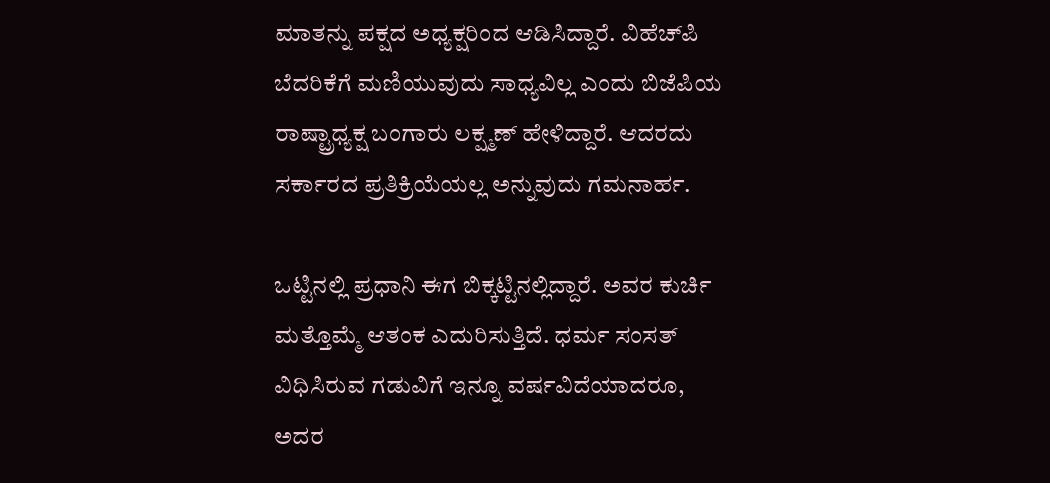ಮಾತನ್ನು ಪಕ್ಷದ ಅಧ್ಯಕ್ಷರಿಂದ ಆಡಿಸಿದ್ದಾರೆ. ವಿಹೆಚ್‌ಪಿ ಬೆದರಿಕೆಗೆ ಮಣಿಯುವುದು ಸಾಧ್ಯವಿಲ್ಲ ಎಂದು ಬಿಜೆಪಿಯ ರಾಷ್ಟ್ರಾಧ್ಯಕ್ಷ ಬಂಗಾರು ಲಕ್ಷ್ಮಣ್‌ ಹೇಳಿದ್ದಾರೆ. ಆದರದು ಸರ್ಕಾರದ ಪ್ರತಿಕ್ರಿಯೆಯಲ್ಲ ಅನ್ನುವುದು ಗಮನಾರ್ಹ.

ಒಟ್ಟಿನಲ್ಲಿ ಪ್ರಧಾನಿ ಈಗ ಬಿಕ್ಕಟ್ಟಿನಲ್ಲಿದ್ದಾರೆ. ಅವರ ಕುರ್ಚಿ ಮತ್ತೊಮ್ಮೆ ಆತಂಕ ಎದುರಿಸುತ್ತಿದೆ. ಧರ್ಮ ಸಂಸತ್‌ ವಿಧಿಸಿರುವ ಗಡುವಿಗೆ ಇನ್ನೂ ವರ್ಷವಿದೆಯಾದರೂ, ಅದರ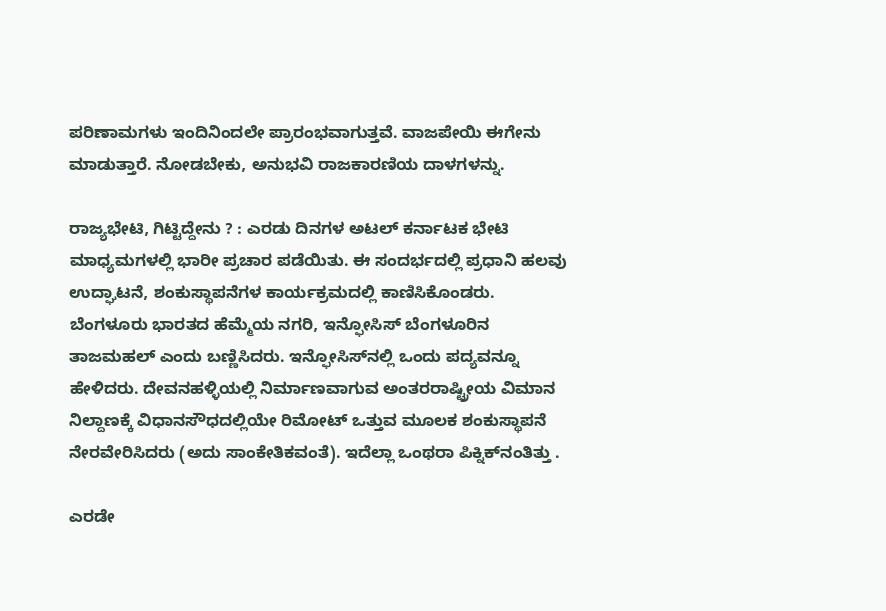ಪರಿಣಾಮಗಳು ಇಂದಿನಿಂದಲೇ ಪ್ರಾರಂಭವಾಗುತ್ತವೆ. ವಾಜಪೇಯಿ ಈಗೇನು ಮಾಡುತ್ತಾರೆ. ನೋಡಬೇಕು, ಅನುಭವಿ ರಾಜಕಾರಣಿಯ ದಾಳಗಳನ್ನು.

ರಾಜ್ಯಭೇಟಿ, ಗಿಟ್ಟಿದ್ದೇನು ? : ಎರಡು ದಿನಗಳ ಅಟಲ್‌ ಕರ್ನಾಟಕ ಭೇಟಿ ಮಾಧ್ಯಮಗಳಲ್ಲಿ ಭಾರೀ ಪ್ರಚಾರ ಪಡೆಯಿತು. ಈ ಸಂದರ್ಭದಲ್ಲಿ ಪ್ರಧಾನಿ ಹಲವು ಉದ್ಘಾಟನೆ, ಶಂಕುಸ್ಥಾಪನೆಗಳ ಕಾರ್ಯಕ್ರಮದಲ್ಲಿ ಕಾಣಿಸಿಕೊಂಡರು. ಬೆಂಗಳೂರು ಭಾರತದ ಹೆಮ್ಮೆಯ ನಗರಿ, ಇನ್ಫೋಸಿಸ್‌ ಬೆಂಗಳೂರಿನ ತಾಜಮಹಲ್‌ ಎಂದು ಬಣ್ಣಿಸಿದರು. ಇನ್ಫೋಸಿಸ್‌ನಲ್ಲಿ ಒಂದು ಪದ್ಯವನ್ನೂ ಹೇಳಿದರು. ದೇವನಹಳ್ಳಿಯಲ್ಲಿ ನಿರ್ಮಾಣವಾಗುವ ಅಂತರರಾಷ್ಟ್ರೀಯ ವಿಮಾನ ನಿಲ್ದಾಣಕ್ಕೆ ವಿಧಾನಸೌಧದಲ್ಲಿಯೇ ರಿಮೋಟ್‌ ಒತ್ತುವ ಮೂಲಕ ಶಂಕುಸ್ಥಾಪನೆ ನೇರವೇರಿಸಿದರು (ಅದು ಸಾಂಕೇತಿಕವಂತೆ). ಇದೆಲ್ಲಾ ಒಂಥರಾ ಪಿಕ್ನಿಕ್‌ನಂತಿತ್ತು .

ಎರಡೇ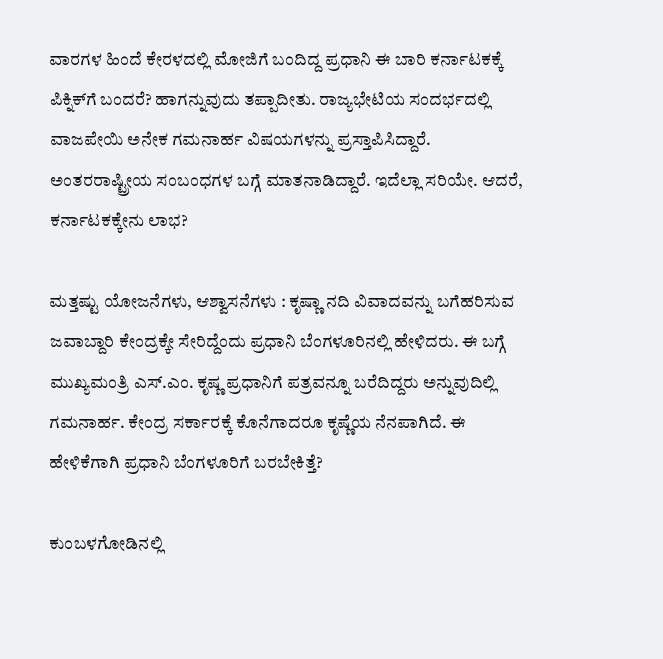ವಾರಗಳ ಹಿಂದೆ ಕೇರಳದಲ್ಲಿ ಮೋಜಿಗೆ ಬಂದಿದ್ದ ಪ್ರಧಾನಿ ಈ ಬಾರಿ ಕರ್ನಾಟಕಕ್ಕೆ ಪಿಕ್ನಿಕ್‌ಗೆ ಬಂದರೆ? ಹಾಗನ್ನುವುದು ತಪ್ಪಾದೀತು. ರಾಜ್ಯಭೇಟಿಯ ಸಂದರ್ಭದಲ್ಲಿ ವಾಜಪೇಯಿ ಅನೇಕ ಗಮನಾರ್ಹ ವಿಷಯಗಳನ್ನು ಪ್ರಸ್ತಾಪಿಸಿದ್ದಾರೆ. ಅಂತರರಾಷ್ಟ್ರೀಯ ಸಂಬಂಧಗಳ ಬಗ್ಗೆ ಮಾತನಾಡಿದ್ದಾರೆ. ಇದೆಲ್ಲಾ ಸರಿಯೇ. ಆದರೆ, ಕರ್ನಾಟಕಕ್ಕೇನು ಲಾಭ?

ಮತ್ತಷ್ಟು ಯೋಜನೆಗಳು, ಆಶ್ವಾಸನೆಗಳು : ಕೃಷ್ಣಾ ನದಿ ವಿವಾದವನ್ನು ಬಗೆಹರಿಸುವ ಜವಾಬ್ದಾರಿ ಕೇಂದ್ರಕ್ಕೇ ಸೇರಿದ್ದೆಂದು ಪ್ರಧಾನಿ ಬೆಂಗಳೂರಿನಲ್ಲಿ ಹೇಳಿದರು. ಈ ಬಗ್ಗೆ ಮುಖ್ಯಮಂತ್ರಿ ಎಸ್‌.ಎಂ. ಕೃಷ್ಣ ಪ್ರಧಾನಿಗೆ ಪತ್ರವನ್ನೂ ಬರೆದಿದ್ದರು ಅನ್ನುವುದಿಲ್ಲಿ ಗಮನಾರ್ಹ. ಕೇಂದ್ರ ಸರ್ಕಾರಕ್ಕೆ ಕೊನೆಗಾದರೂ ಕೃಷ್ಣೆಯ ನೆನಪಾಗಿದೆ. ಈ ಹೇಳಿಕೆಗಾಗಿ ಪ್ರಧಾನಿ ಬೆಂಗಳೂರಿಗೆ ಬರಬೇಕಿತ್ತೆ?

ಕುಂಬಳಗೋಡಿನಲ್ಲಿ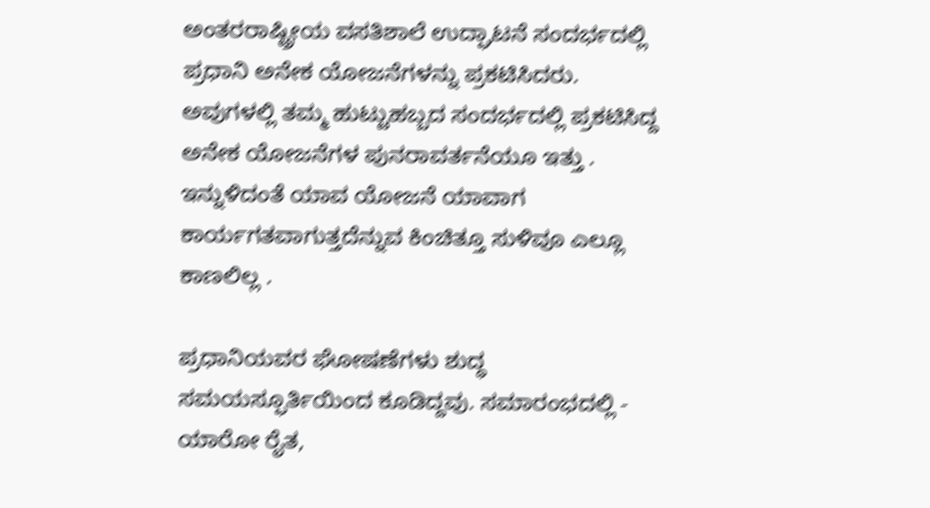ಅಂತರರಾಷ್ಟ್ರೀಯ ವಸತಿಶಾಲೆ ಉದ್ಘಾಟನೆ ಸಂದರ್ಭದಲ್ಲಿ ಪ್ರಧಾನಿ ಅನೇಕ ಯೋಜನೆಗಳನ್ನು ಪ್ರಕಟಿಸಿದರು. ಅವುಗಳಲ್ಲಿ ತಮ್ಮ ಹುಟ್ಟುಹಬ್ಬದ ಸಂದರ್ಭದಲ್ಲಿ ಪ್ರಕಟಿಸಿದ್ದ ಅನೇಕ ಯೋಜನೆಗಳ ಪುನರಾವರ್ತನೆಯೂ ಇತ್ತು . ಇನ್ನುಳಿದಂತೆ ಯಾವ ಯೋಜನೆ ಯಾವಾಗ ಕಾರ್ಯಗತವಾಗುತ್ತದೆನ್ನುವ ಕಿಂಚಿತ್ತೂ ಸುಳಿವೂ ಎಲ್ಲೂ ಕಾಣಲಿಲ್ಲ .

ಪ್ರಧಾನಿಯವರ ಘೋಷಣೆಗಳು ಶುದ್ಧ ಸಮಯಸ್ಫೂರ್ತಿಯಿಂದ ಕೂಡಿದ್ದವು. ಸಮಾರಂಭದಲ್ಲಿ - ಯಾರೋ ರೈತ,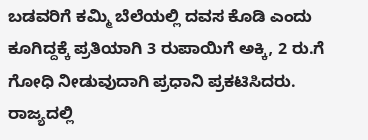ಬಡವರಿಗೆ ಕಮ್ಮಿ ಬೆಲೆಯಲ್ಲಿ ದವಸ ಕೊಡಿ ಎಂದು ಕೂಗಿದ್ದಕ್ಕೆ ಪ್ರತಿಯಾಗಿ 3 ರುಪಾಯಿಗೆ ಅಕ್ಕಿ, 2 ರು.ಗೆ ಗೋಧಿ ನೀಡುವುದಾಗಿ ಪ್ರಧಾನಿ ಪ್ರಕಟಿಸಿದರು. ರಾಜ್ಯದಲ್ಲಿ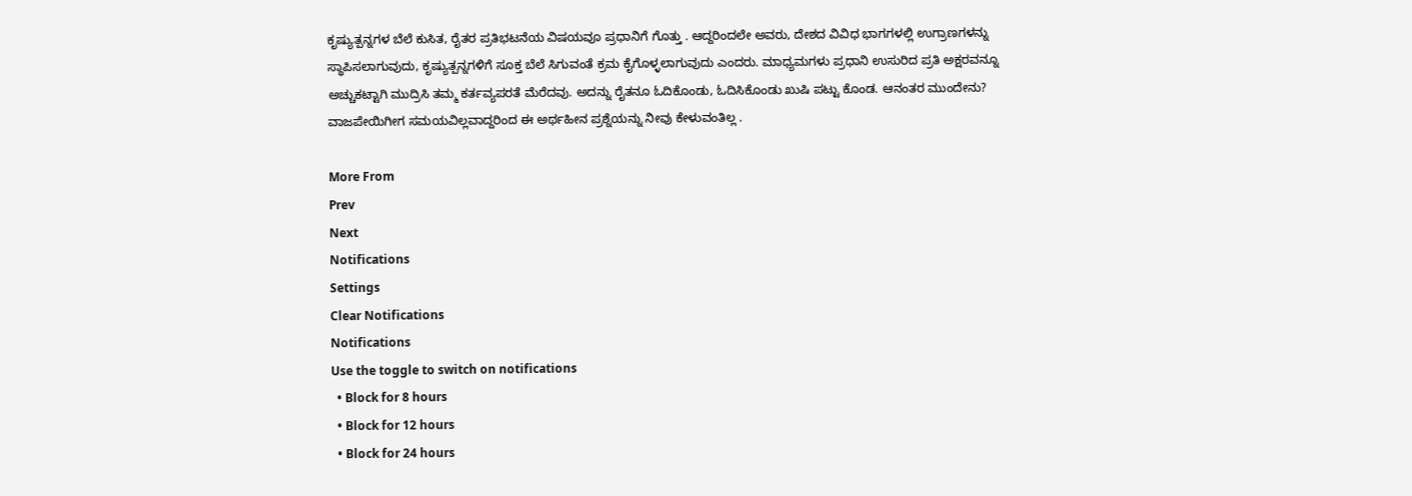ಕೃಷ್ಯುತ್ಪನ್ನಗಳ ಬೆಲೆ ಕುಸಿತ, ರೈತರ ಪ್ರತಿಭಟನೆಯ ವಿಷಯವೂ ಪ್ರಧಾನಿಗೆ ಗೊತ್ತು . ಆದ್ದರಿಂದಲೇ ಅವರು, ದೇಶದ ವಿವಿಧ ಭಾಗಗಳಲ್ಲಿ ಉಗ್ರಾಣಗಳನ್ನು ಸ್ಥಾಪಿಸಲಾಗುವುದು, ಕೃಷ್ಯುತ್ಪನ್ನಗಳಿಗೆ ಸೂಕ್ತ ಬೆಲೆ ಸಿಗುವಂತೆ ಕ್ರಮ ಕೈಗೊಳ್ಳಲಾಗುವುದು ಎಂದರು. ಮಾಧ್ಯಮಗಳು ಪ್ರಧಾನಿ ಉಸುರಿದ ಪ್ರತಿ ಅಕ್ಷರವನ್ನೂ ಅಚ್ಚುಕಟ್ಟಾಗಿ ಮುದ್ರಿಸಿ ತಮ್ಮ ಕರ್ತವ್ಯಪರತೆ ಮೆರೆದವು. ಅದನ್ನು ರೈತನೂ ಓದಿಕೊಂಡು, ಓದಿಸಿಕೊಂಡು ಖುಷಿ ಪಟ್ಟು ಕೊಂಡ. ಆನಂತರ ಮುಂದೇನು? ವಾಜಪೇಯಿಗೀಗ ಸಮಯವಿಲ್ಲವಾದ್ದರಿಂದ ಈ ಅರ್ಥಹೀನ ಪ್ರಶ್ನೆಯನ್ನು ನೀವು ಕೇಳುವಂತಿಲ್ಲ .

More From
Prev
Next
Notifications
Settings
Clear Notifications
Notifications
Use the toggle to switch on notifications
  • Block for 8 hours
  • Block for 12 hours
  • Block for 24 hours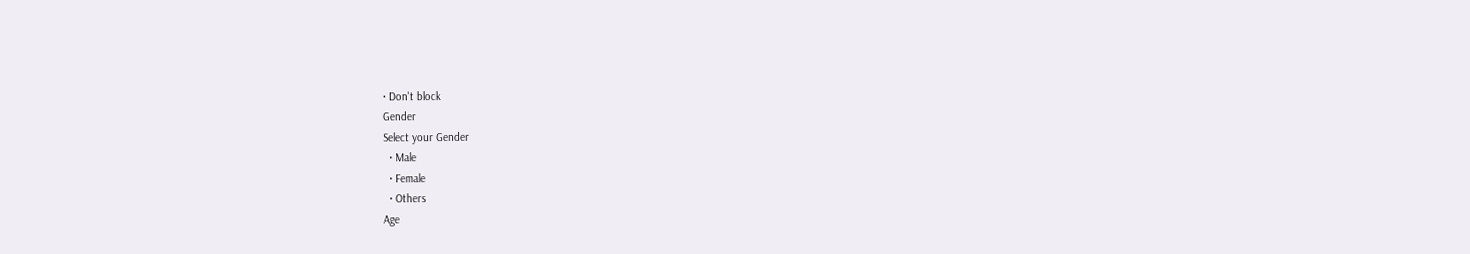• Don't block
Gender
Select your Gender
  • Male
  • Female
  • Others
Age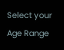Select your Age Range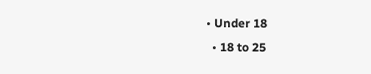• Under 18
  • 18 to 25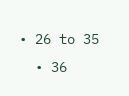• 26 to 35
  • 36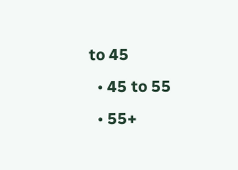to 45
  • 45 to 55
  • 55+